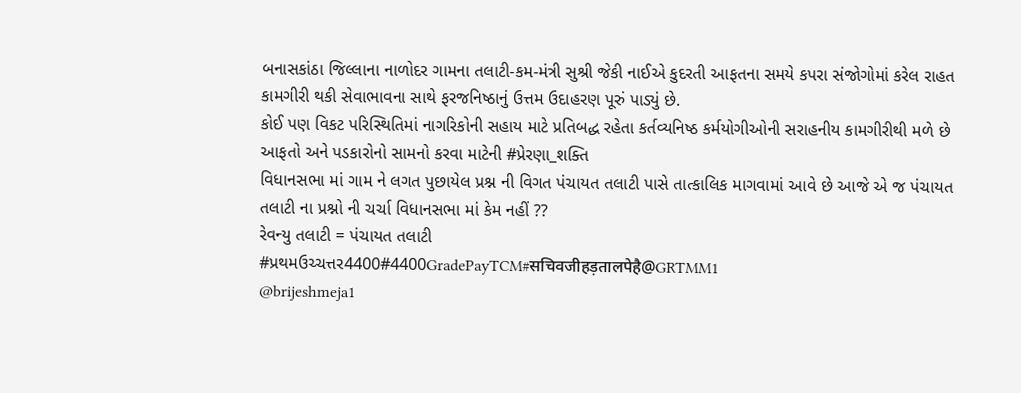બનાસકાંઠા જિલ્લાના નાળોદર ગામના તલાટી-કમ-મંત્રી સુશ્રી જેકી નાઈએ કુદરતી આફતના સમયે કપરા સંજોગોમાં કરેલ રાહત કામગીરી થકી સેવાભાવના સાથે ફરજનિષ્ઠાનું ઉત્તમ ઉદાહરણ પૂરું પાડ્યું છે.
કોઈ પણ વિકટ પરિસ્થિતિમાં નાગરિકોની સહાય માટે પ્રતિબદ્ધ રહેતા કર્તવ્યનિષ્ઠ કર્મયોગીઓની સરાહનીય કામગીરીથી મળે છે આફતો અને પડકારોનો સામનો કરવા માટેની #પ્રેરણા_શક્તિ
વિધાનસભા માં ગામ ને લગત પુછાયેલ પ્રશ્ન ની વિગત પંચાયત તલાટી પાસે તાત્કાલિક માગવામાં આવે છે આજે એ જ પંચાયત તલાટી ના પ્રશ્નો ની ચર્ચા વિધાનસભા માં કેમ નહીં ??
રેવન્યુ તલાટી = પંચાયત તલાટી
#પ્રથમઉચ્ચત્તર4400#4400GradePayTCM#सचिवजीहड़तालपेहै@GRTMM1
@brijeshmeja1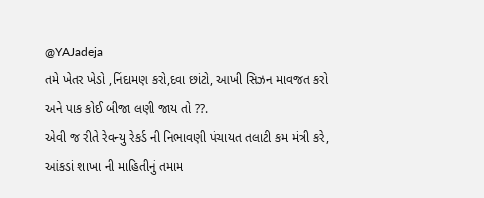@YAJadeja
તમે ખેતર ખેડો ,નિંદામણ કરો,દવા છાંટો, આખી સિઝન માવજત કરો અને પાક કોઈ બીજા લણી જાય તો ??.
એવી જ રીતે રેવન્યુ રેકર્ડ ની નિભાવણી પંચાયત તલાટી કમ મંત્રી કરે, આંકડાં શાખા ની માહિતીનું તમામ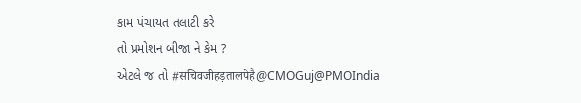કામ પંચાયત તલાટી કરે
તો પ્રમોશન બીજા ને કેમ ?
એટલે જ તો #सचिवजीहड़तालपेहै@CMOGuj@PMOIndia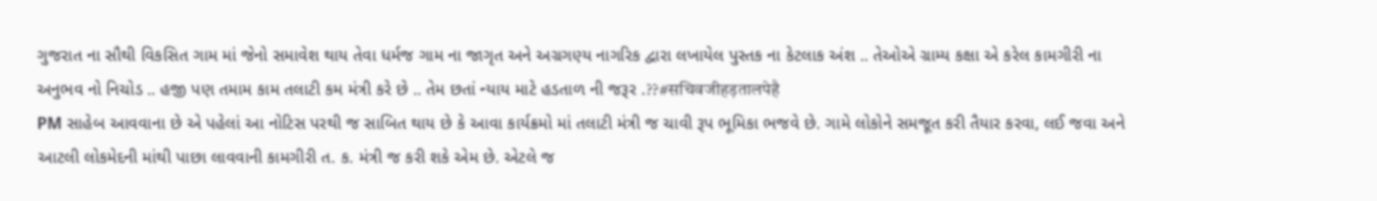ગુજરાત ના સૌથી વિકસિત ગામ માં જેનો સમાવેશ થાય તેવા ધર્મજ ગામ ના જાગૃત અને અગ્રગણ્ય નાગરિક દ્વારા લખાયેલ પુસ્તક ના કેટલાક અંશ .. તેઓએ ગ્રામ્ય કક્ષા એ કરેલ કામગીરી ના અનુભવ નો નિચોડ .. હજી પણ તમામ કામ તલાટી કમ મંત્રી કરે છે .. તેમ છતાં ન્યાય માટે હડતાળ ની જરૂર .??#सचिवजीहड़तालपेहै
PM સાહેબ આવવાના છે એ પહેલાં આ નોટિસ પરથી જ સાબિત થાય છે કે આવા કાર્યક્રમો માં તલાટી મંત્રી જ ચાવી રૂપ ભૂમિકા ભજવે છે. ગામે લોકોને સમજૂત કરી તૈયાર કરવા, લઈ જવા અને આટલી લોકમેદની માંથી પાછા લાવવાની કામગીરી ત. ક. મંત્રી જ કરી શકે એમ છે. એટલે જ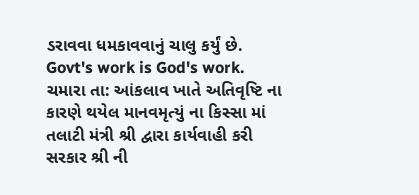ડરાવવા ધમકાવવાનું ચાલુ કર્યું છે.
Govt's work is God's work.
ચમારા તા: આંકલાવ ખાતે અતિવૃષ્ટિ ના કારણે થયેલ માનવમૃત્યું ના કિસ્સા માં તલાટી મંત્રી શ્રી દ્વારા કાર્યવાહી કરી સરકાર શ્રી ની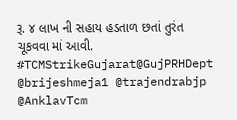રૂ. ૪ લાખ ની સહાય હડતાળ છતાં તુરંત ચૂકવવા માં આવી.
#TCMStrikeGujarat@GujPRHDept @brijeshmeja1 @trajendrabjp @AnklavTcm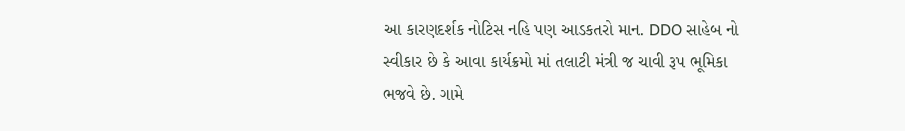આ કારણદર્શક નોટિસ નહિ પણ આડકતરો માન. DDO સાહેબ નો સ્વીકાર છે કે આવા કાર્યક્રમો માં તલાટી મંત્રી જ ચાવી રૂપ ભૂમિકા ભજવે છે. ગામે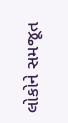લોકોને સમજૂત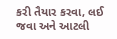કરી તૈયાર કરવા, લઈ જવા અને આટલી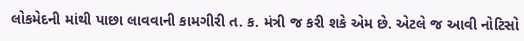લોકમેદની માંથી પાછા લાવવાની કામગીરી ત. ક. મંત્રી જ કરી શકે એમ છે. એટલે જ આવી નોટિસો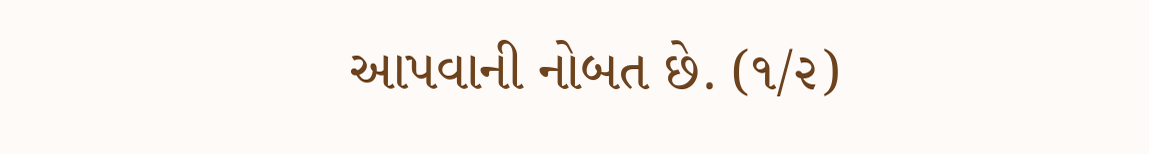આપવાની નોબત છે. (૧/૨)